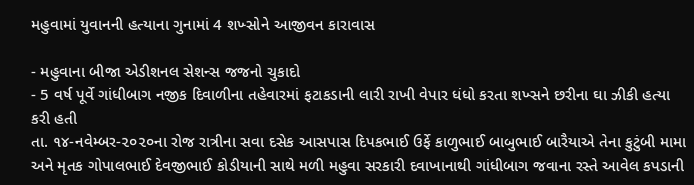મહુવામાં યુવાનની હત્યાના ગુનામાં 4 શખ્સોને આજીવન કારાવાસ

- મહુવાના બીજા એડીશનલ સેશન્સ જજનો ચુકાદો
- 5 વર્ષ પૂર્વે ગાંધીબાગ નજીક દિવાળીના તહેવારમાં ફટાકડાની લારી રાખી વેપાર ધંધો કરતા શખ્સને છરીના ઘા ઝીકી હત્યા કરી હતી
તા. ૧૪-નવેમ્બર-૨૦૨૦ના રોજ રાત્રીના સવા દસેક આસપાસ દિપકભાઈ ઉર્ફે કાળુભાઈ બાબુભાઈ બારૈયાએ તેના કુટુંબી મામા અને મૃતક ગોપાલભાઈ દેવજીભાઈ કોડીયાની સાથે મળી મહુવા સરકારી દવાખાનાથી ગાંધીબાગ જવાના રસ્તે આવેલ કપડાની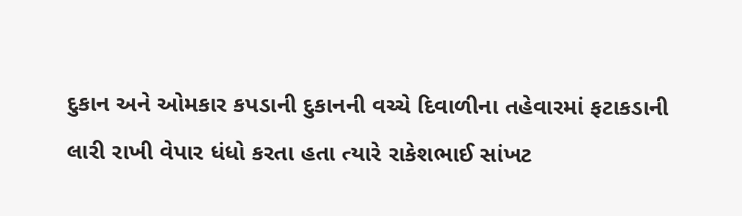દુકાન અને ઓમકાર કપડાની દુકાનની વચ્ચે દિવાળીના તહેવારમાં ફટાકડાની લારી રાખી વેપાર ધંધો કરતા હતા ત્યારે રાકેશભાઈ સાંખટ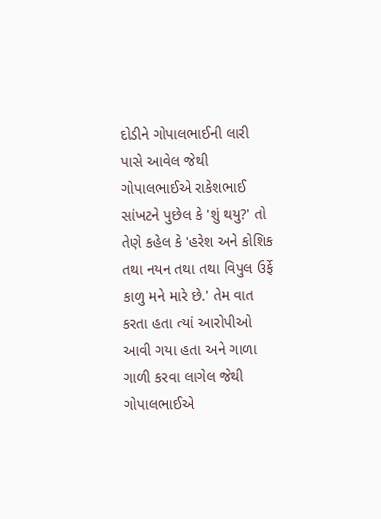દોડીને ગોપાલભાઈની લારી પાસે આવેલ જેથી ગોપાલભાઈએ રાકેશભાઈ સાંખટને પુછેલ કે 'શું થયુ?' તો તેણે કહેલ કે 'હરેશ અને કોશિક તથા નયન તથા તથા વિપુલ ઉર્ફે કાળુ મને મારે છે.' તેમ વાત કરતા હતા ત્યાં આરોપીઓ આવી ગયા હતા અને ગાળા ગાળી કરવા લાગેલ જેથી ગોપાલભાઈએ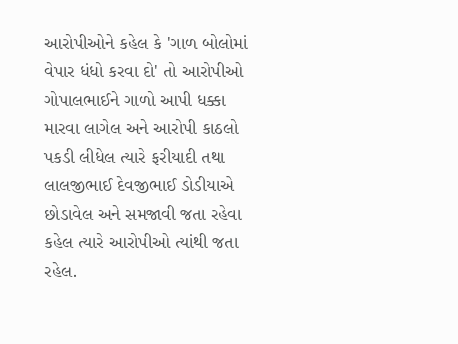આરોપીઓને કહેલ કે 'ગાળ બોલોમાં વેપાર ધંધો કરવા દો' તો આરોપીઓ ગોપાલભાઈને ગાળો આપી ધક્કા મારવા લાગેલ અને આરોપી કાઠલો પકડી લીધેલ ત્યારે ફરીયાદી તથા લાલજીભાઈ દેવજીભાઈ ડોડીયાએ છોડાવેલ અને સમજાવી જતા રહેવા કહેલ ત્યારે આરોપીઓ ત્યાંથી જતા રહેલ.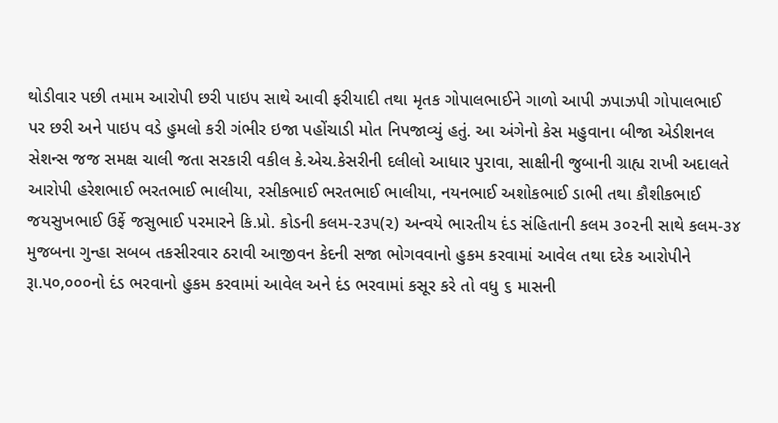થોડીવાર પછી તમામ આરોપી છરી પાઇપ સાથે આવી ફરીયાદી તથા મૃતક ગોપાલભાઈને ગાળો આપી ઝપાઝપી ગોપાલભાઈ પર છરી અને પાઇપ વડે હુમલો કરી ગંભીર ઇજા પહોંચાડી મોત નિપજાવ્યું હતું. આ અંગેનો કેસ મહુવાના બીજા એડીશનલ સેશન્સ જજ સમક્ષ ચાલી જતા સરકારી વકીલ કે.એચ.કેસરીની દલીલો આધાર પુરાવા, સાક્ષીની જુબાની ગ્રાહ્ય રાખી અદાલતે આરોપી હરેશભાઈ ભરતભાઈ ભાલીયા, રસીકભાઈ ભરતભાઈ ભાલીયા, નયનભાઈ અશોકભાઈ ડાભી તથા કૌશીકભાઈ જયસુખભાઈ ઉર્ફે જસુભાઈ પરમારને કિ.પ્રો. કોડની કલમ-૨૩૫(૨) અન્વયે ભારતીય દંડ સંહિતાની કલમ ૩૦૨ની સાથે કલમ-૩૪ મુજબના ગુન્હા સબબ તકસીરવાર ઠરાવી આજીવન કેદની સજા ભોગવવાનો હુકમ કરવામાં આવેલ તથા દરેક આરોપીને રૂા.પ૦,૦૦૦નો દંડ ભરવાનો હુકમ કરવામાં આવેલ અને દંડ ભરવામાં કસૂર કરે તો વધુ ૬ માસની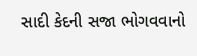સાદી કેદની સજા ભોગવવાનો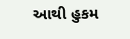આથી હુકમ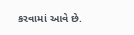કરવામાં આવે છે.